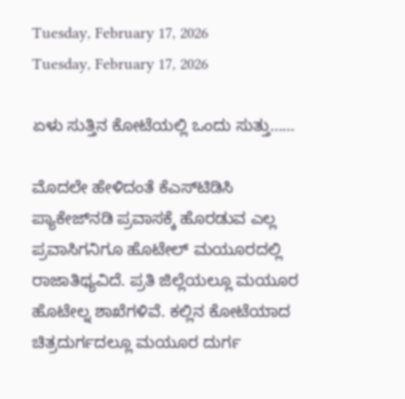Tuesday, February 17, 2026
Tuesday, February 17, 2026

ಏಳು ಸುತ್ತಿನ ಕೋಟೆಯಲ್ಲಿ ಒಂದು ಸುತ್ತು……

ಮೊದಲೇ ಹೇಳಿದಂತೆ ಕೆಎಸ್‌ಟಿಡಿಸಿ ಪ್ಯಾಕೇಜ್‌ನಡಿ ಪ್ರವಾಸಕ್ಕೆ ಹೊರಡುವ ಎಲ್ಲ ಪ್ರವಾಸಿಗನಿಗೂ ಹೊಟೇಲ್ ಮಯೂರದಲ್ಲಿ ರಾಜಾತಿಥ್ಯವಿದೆ. ಪ್ರತಿ ಜಿಲ್ಲೆಯಲ್ಲೂ ಮಯೂರ ಹೊಟೇಲ್ನ ಶಾಖೆಗಳಿವೆ. ಕಲ್ಲಿನ ಕೋಟೆಯಾದ ಚಿತ್ರದುರ್ಗದಲ್ಲೂ ಮಯೂರ ದುರ್ಗ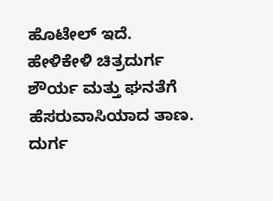ಹೊಟೇಲ್‌ ಇದೆ. ಹೇಳಿಕೇಳಿ ಚಿತ್ರದುರ್ಗ ಶೌರ್ಯ ಮತ್ತು ಘನತೆಗೆ ಹೆಸರುವಾಸಿಯಾದ ತಾಣ. ದುರ್ಗ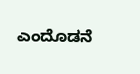ಎಂದೊಡನೆ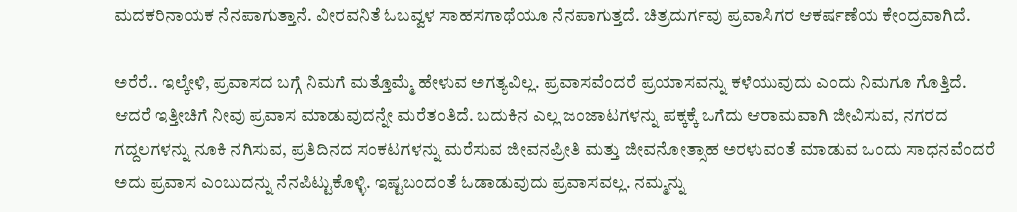ಮದಕರಿನಾಯಕ ನೆನಪಾಗುತ್ತಾನೆ. ವೀರವನಿತೆ ಓಬವ್ವಳ ಸಾಹಸಗಾಥೆಯೂ ನೆನಪಾಗುತ್ತದೆ. ಚಿತ್ರದುರ್ಗವು ಪ್ರವಾಸಿಗರ ಆಕರ್ಷಣೆಯ ಕೇಂದ್ರವಾಗಿದೆ.

ಅರೆರೆ.. ಇಲ್ಕೇಳಿ, ಪ್ರವಾಸದ ಬಗ್ಗೆ ನಿಮಗೆ ಮತ್ತೊಮ್ಮೆ ಹೇಳುವ ಅಗತ್ಯವಿಲ್ಲ. ಪ್ರವಾಸವೆಂದರೆ ಪ್ರಯಾಸವನ್ನು ಕಳೆಯುವುದು ಎಂದು ನಿಮಗೂ ಗೊತ್ತಿದೆ. ಆದರೆ ಇತ್ತೀಚಿಗೆ ನೀವು ಪ್ರವಾಸ ಮಾಡುವುದನ್ನೇ ಮರೆತಂತಿದೆ. ಬದುಕಿನ ಎಲ್ಲ ಜಂಜಾಟಗಳನ್ನು ಪಕ್ಕಕ್ಕೆ ಒಗೆದು ಆರಾಮವಾಗಿ ಜೀವಿಸುವ, ನಗರದ ಗದ್ದಲಗಳನ್ನು ನೂಕಿ ನಗಿಸುವ, ಪ್ರತಿದಿನದ ಸಂಕಟಗಳನ್ನು ಮರೆಸುವ ಜೀವನಪ್ರೀತಿ ಮತ್ತು ಜೀವನೋತ್ಸಾಹ ಅರಳುವಂತೆ ಮಾಡುವ ಒಂದು ಸಾಧನವೆಂದರೆ ಅದು ಪ್ರವಾಸ ಎಂಬುದನ್ನು ನೆನಪಿಟ್ಟುಕೊಳ್ಳಿ. ಇಷ್ಟಬಂದಂತೆ ಓಡಾಡುವುದು ಪ್ರವಾಸವಲ್ಲ. ನಮ್ಮನ್ನು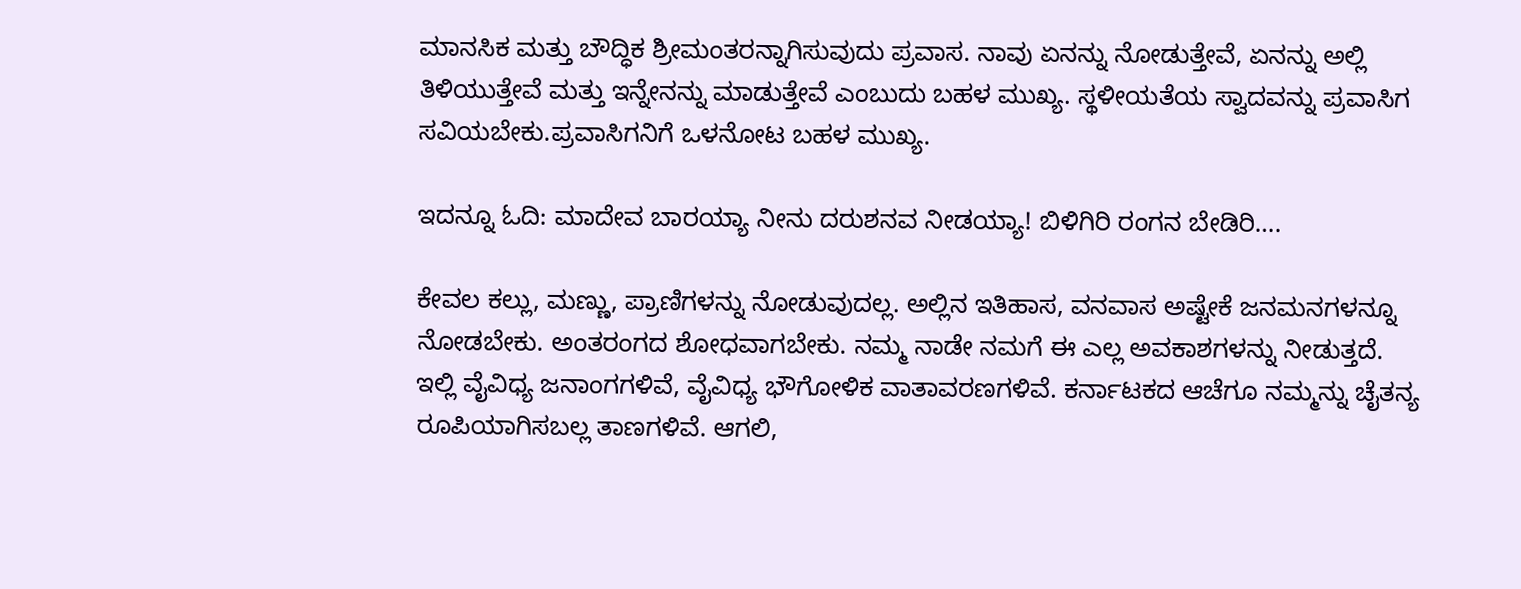ಮಾನಸಿಕ ಮತ್ತು ಬೌದ್ಧಿಕ ಶ್ರೀಮಂತರನ್ನಾಗಿಸುವುದು ಪ್ರವಾಸ. ನಾವು ಏನನ್ನು ನೋಡುತ್ತೇವೆ, ಏನನ್ನು ಅಲ್ಲಿ ತಿಳಿಯುತ್ತೇವೆ ಮತ್ತು ಇನ್ನೇನನ್ನು ಮಾಡುತ್ತೇವೆ ಎಂಬುದು ಬಹಳ ಮುಖ್ಯ. ಸ್ಥಳೀಯತೆಯ ಸ್ವಾದವನ್ನು ಪ್ರವಾಸಿಗ ಸವಿಯಬೇಕು.ಪ್ರವಾಸಿಗನಿಗೆ ಒಳನೋಟ ಬಹಳ ಮುಖ್ಯ.

ಇದನ್ನೂ ಓದಿ: ಮಾದೇವ ಬಾರಯ್ಯಾ ನೀನು ದರುಶನವ ನೀಡಯ್ಯಾ! ಬಿಳಿಗಿರಿ ರಂಗನ ಬೇಡಿರಿ….

ಕೇವಲ ಕಲ್ಲು, ಮಣ್ಣು, ಪ್ರಾಣಿಗಳನ್ನು ನೋಡುವುದಲ್ಲ. ಅಲ್ಲಿನ ಇತಿಹಾಸ, ವನವಾಸ ಅಷ್ಟೇಕೆ ಜನಮನಗಳನ್ನೂ ನೋಡಬೇಕು. ಅಂತರಂಗದ ಶೋಧವಾಗಬೇಕು. ನಮ್ಮ ನಾಡೇ ನಮಗೆ ಈ ಎಲ್ಲ ಅವಕಾಶಗಳನ್ನು ನೀಡುತ್ತದೆ. ಇಲ್ಲಿ ವೈವಿಧ್ಯ ಜನಾಂಗಗಳಿವೆ, ವೈವಿಧ್ಯ ಭೌಗೋಳಿಕ ವಾತಾವರಣಗಳಿವೆ. ಕರ್ನಾಟಕದ ಆಚೆಗೂ ನಮ್ಮನ್ನು ಚೈತನ್ಯ ರೂಪಿಯಾಗಿಸಬಲ್ಲ ತಾಣಗಳಿವೆ. ಆಗಲಿ,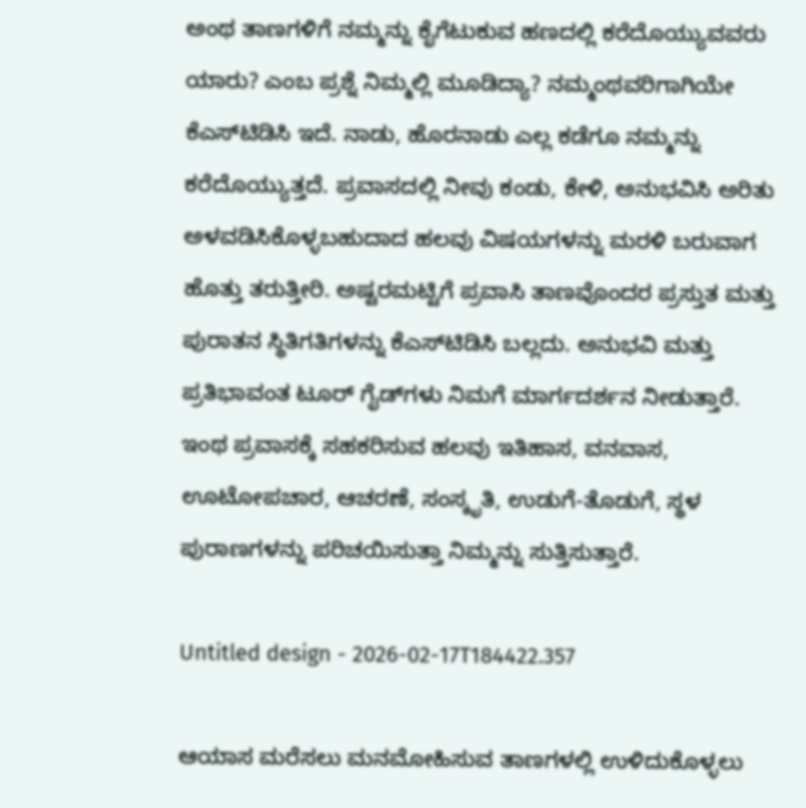ಅಂಥ ತಾಣಗಳಿಗೆ ನಮ್ಮನ್ನು ಕೈಗೆಟುಕುವ ಹಣದಲ್ಲಿ ಕರೆದೊಯ್ಯುವವರು ಯಾರು? ಎಂಬ ಪ್ರಶ್ನೆ ನಿಮ್ಮಲ್ಲಿ ಮೂಡಿದ್ಯಾ? ನಮ್ಮಂಥವರಿಗಾಗಿಯೇ ಕೆಎಸ್‌ಟಿಡಿಸಿ ಇದೆ. ನಾಡು, ಹೊರನಾಡು ಎಲ್ಲ ಕಡೆಗೂ ನಮ್ಮನ್ನು ಕರೆದೊಯ್ಯುತ್ತದೆ. ಪ್ರವಾಸದಲ್ಲಿ ನೀವು ಕಂಡು, ಕೇಳಿ, ಅನುಭವಿಸಿ ಅರಿತು ಅಳವಡಿಸಿಕೊಳ್ಳಬಹುದಾದ ಹಲವು ವಿಷಯಗಳನ್ನು ಮರಳಿ ಬರುವಾಗ ಹೊತ್ತು ತರುತ್ತೀರಿ. ಅಷ್ಟರಮಟ್ಟಿಗೆ ಪ್ರವಾಸಿ ತಾಣವೊಂದರ ಪ್ರಸ್ತುತ ಮತ್ತು ಪುರಾತನ ಸ್ಥಿತಿಗತಿಗಳನ್ನು ಕೆಎಸ್‌ಟಿಡಿಸಿ ಬಲ್ಲದು. ಅನುಭವಿ ಮತ್ತು ಪ್ರತಿಭಾವಂತ ಟೂರ್ ಗೈಡ್‌ಗಳು ನಿಮಗೆ ಮಾರ್ಗದರ್ಶನ ನೀಡುತ್ತಾರೆ. ಇಂಥ ಪ್ರವಾಸಕ್ಕೆ ಸಹಕರಿಸುವ ಹಲವು ಇತಿಹಾಸ, ವನವಾಸ, ಊಟೋಪಚಾರ, ಆಚರಣೆ, ಸಂಸ್ಕೃತಿ, ಉಡುಗೆ-ತೊಡುಗೆ, ಸ್ಥಳ ಪುರಾಣಗಳನ್ನು ಪರಿಚಯಿಸುತ್ತಾ ನಿಮ್ಮನ್ನು ಸುತ್ತಿಸುತ್ತಾರೆ.

Untitled design - 2026-02-17T184422.357

ಆಯಾಸ ಮರೆಸಲು ಮನಮೋಹಿಸುವ ತಾಣಗಳಲ್ಲಿ ಉಳಿದುಕೊಳ್ಳಲು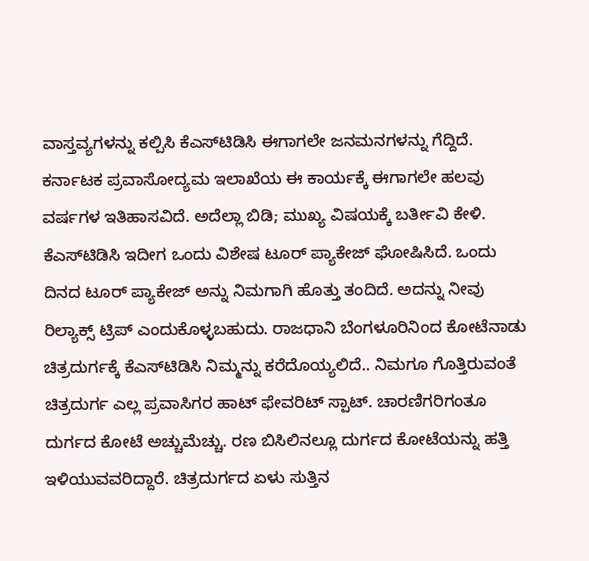ವಾಸ್ತವ್ಯಗಳನ್ನು ಕಲ್ಪಿಸಿ ಕೆಎಸ್‌ಟಿಡಿಸಿ ಈಗಾಗಲೇ ಜನಮನಗಳನ್ನು ಗೆದ್ದಿದೆ. ಕರ್ನಾಟಕ ಪ್ರವಾಸೋದ್ಯಮ ಇಲಾಖೆಯ ಈ ಕಾರ್ಯಕ್ಕೆ ಈಗಾಗಲೇ ಹಲವು ವರ್ಷಗಳ ಇತಿಹಾಸವಿದೆ. ಅದೆಲ್ಲಾ ಬಿಡಿ; ಮುಖ್ಯ ವಿಷಯಕ್ಕೆ ಬರ್ತೀವಿ ಕೇಳಿ. ಕೆಎಸ್‌ಟಿಡಿಸಿ ಇದೀಗ ಒಂದು ವಿಶೇಷ ಟೂರ್‌ ಪ್ಯಾಕೇಜ್‌ ಘೋಷಿಸಿದೆ. ಒಂದು ದಿನದ ಟೂರ್‌ ಪ್ಯಾಕೇಜ್‌ ಅನ್ನು ನಿಮಗಾಗಿ ಹೊತ್ತು ತಂದಿದೆ. ಅದನ್ನು ನೀವು ರಿಲ್ಯಾಕ್ಸ್‌ ಟ್ರಿಪ್‌ ಎಂದುಕೊಳ್ಳಬಹುದು. ರಾಜಧಾನಿ ಬೆಂಗಳೂರಿನಿಂದ ಕೋಟೆನಾಡು ಚಿತ್ರದುರ್ಗಕ್ಕೆ ಕೆಎಸ್‌ಟಿಡಿಸಿ ನಿಮ್ಮನ್ನು ಕರೆದೊಯ್ಯಲಿದೆ.. ನಿಮಗೂ ಗೊತ್ತಿರುವಂತೆ ಚಿತ್ರದುರ್ಗ ಎಲ್ಲ ಪ್ರವಾಸಿಗರ ಹಾಟ್‌ ಫೇವರಿಟ್‌ ಸ್ಪಾಟ್‌. ಚಾರಣಿಗರಿಗಂತೂ ದುರ್ಗದ ಕೋಟೆ ಅಚ್ಚುಮೆಚ್ಚು. ರಣ ಬಿಸಿಲಿನಲ್ಲೂ ದುರ್ಗದ ಕೋಟೆಯನ್ನು ಹತ್ತಿ ಇಳಿಯುವವರಿದ್ದಾರೆ. ಚಿತ್ರದುರ್ಗದ ಏಳು ಸುತ್ತಿನ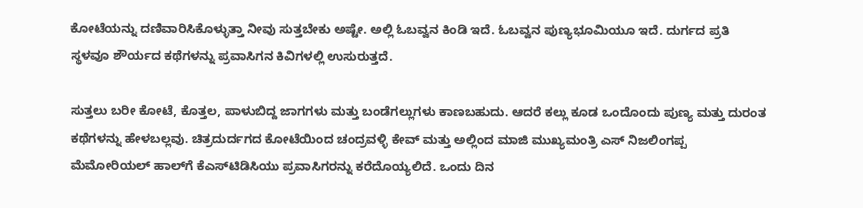ಕೋಟೆಯನ್ನು ದಣಿವಾರಿಸಿಕೊಳ್ಳುತ್ತಾ ನೀವು ಸುತ್ತಬೇಕು ಅಷ್ಟೇ. ಅಲ್ಲಿ ಓಬವ್ವನ ಕಿಂಡಿ ಇದೆ. ಓಬವ್ವನ ಪುಣ್ಯಭೂಮಿಯೂ ಇದೆ. ದುರ್ಗದ ಪ್ರತಿ ಸ್ಥಳವೂ ಶೌರ್ಯದ ಕಥೆಗಳನ್ನು ಪ್ರವಾಸಿಗನ ಕಿವಿಗಳಲ್ಲಿ ಉಸುರುತ್ತದೆ.

ಸುತ್ತಲು ಬರೀ ಕೋಟೆ, ಕೊತ್ತಲ, ಪಾಳುಬಿದ್ದ ಜಾಗಗಳು ಮತ್ತು ಬಂಡೆಗಲ್ಲುಗಳು ಕಾಣಬಹುದು. ಆದರೆ ಕಲ್ಲು ಕೂಡ ಒಂದೊಂದು ಪುಣ್ಯ ಮತ್ತು ದುರಂತ ಕಥೆಗಳನ್ನು ಹೇಳಬಲ್ಲವು. ಚಿತ್ರದುರ್ದಗದ ಕೋಟೆಯಿಂದ ಚಂದ್ರವಳ್ಳಿ ಕೇವ್‌ ಮತ್ತು ಅಲ್ಲಿಂದ ಮಾಜಿ ಮುಖ್ಯಮಂತ್ರಿ ಎಸ್‌ ನಿಜಲಿಂಗಪ್ಪ ಮೆಮೋರಿಯಲ್‌ ಹಾಲ್‌ಗೆ ಕೆಎಸ್‌ಟಿಡಿಸಿಯು ಪ್ರವಾಸಿಗರನ್ನು ಕರೆದೊಯ್ಯಲಿದೆ. ಒಂದು ದಿನ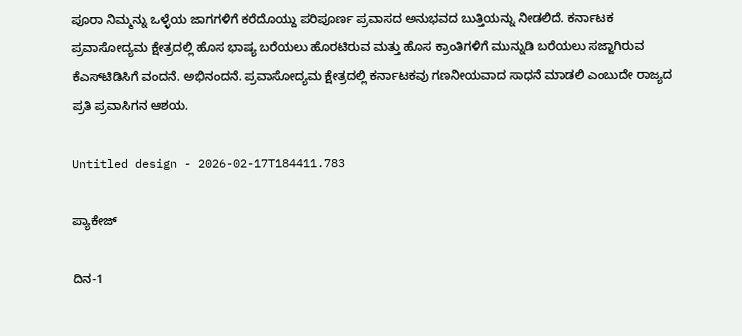ಪೂರಾ ನಿಮ್ಮನ್ನು ಒಳ್ಳೆಯ ಜಾಗಗಳಿಗೆ ಕರೆದೊಯ್ದು ಪರಿಪೂರ್ಣ ಪ್ರವಾಸದ ಅನುಭವದ ಬುತ್ತಿಯನ್ನು ನೀಡಲಿದೆ. ಕರ್ನಾಟಕ ಪ್ರವಾಸೋದ್ಯಮ ಕ್ಷೇತ್ರದಲ್ಲಿ ಹೊಸ ಭಾಷ್ಯ ಬರೆಯಲು ಹೊರಟಿರುವ ಮತ್ತು ಹೊಸ ಕ್ರಾಂತಿಗಳಿಗೆ ಮುನ್ನುಡಿ ಬರೆಯಲು ಸಜ್ಜಾಗಿರುವ ಕೆಎಸ್‌ಟಿಡಿಸಿಗೆ ವಂದನೆ. ಅಭಿನಂದನೆ. ಪ್ರವಾಸೋದ್ಯಮ ಕ್ಷೇತ್ರದಲ್ಲಿ ಕರ್ನಾಟಕವು ಗಣನೀಯವಾದ ಸಾಧನೆ ಮಾಡಲಿ ಎಂಬುದೇ ರಾಜ್ಯದ ಪ್ರತಿ ಪ್ರವಾಸಿಗನ ಆಶಯ.

Untitled design - 2026-02-17T184411.783

ಪ್ಯಾಕೇಜ್

ದಿನ-1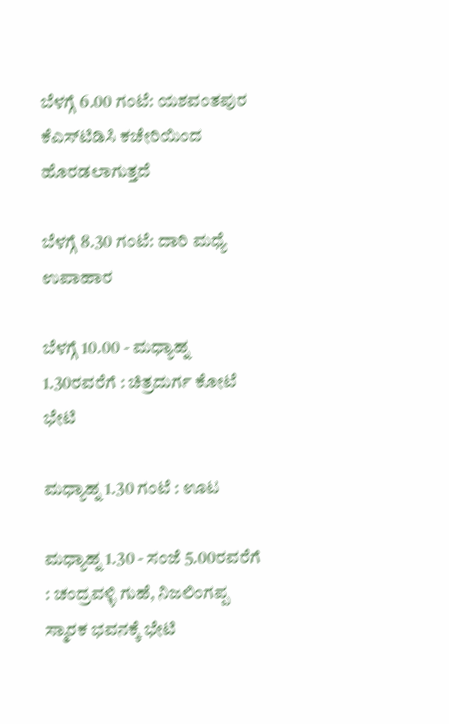ಬೆಳಗ್ಗೆ 6.00 ಗಂಟೆ: ಯಶವಂತಪುರ ಕೆಎಸ್‌ಟಿಡಿಸಿ ಕಚೇರಿಯಿಂದ ಹೊರಡಲಾಗುತ್ತದೆ

ಬೆಳಗ್ಗೆ 8.30 ಗಂಟೆ: ದಾರಿ ಮಧ್ಯೆ ಉಪಾಹಾರ

ಬೆಳಗ್ಗೆ 10.00 - ಮಧ್ಯಾಹ್ನ 1.30ರವರೆಗೆ : ಚಿತ್ರದುರ್ಗ ಕೋಟೆ ಭೇಟಿ

ಮಧ್ಯಾಹ್ನ 1.30 ಗಂಟೆ : ಊಟ

ಮಧ್ಯಾಹ್ನ 1.30 - ಸಂಜೆ 5.00ರವರೆಗೆ : ಚಂದ್ರವಳ್ಳಿ ಗುಹೆ, ನಿಜಲಿಂಗಪ್ಪ ಸ್ಮಾರಕ ಭವನಕ್ಕೆ ಭೇಟಿ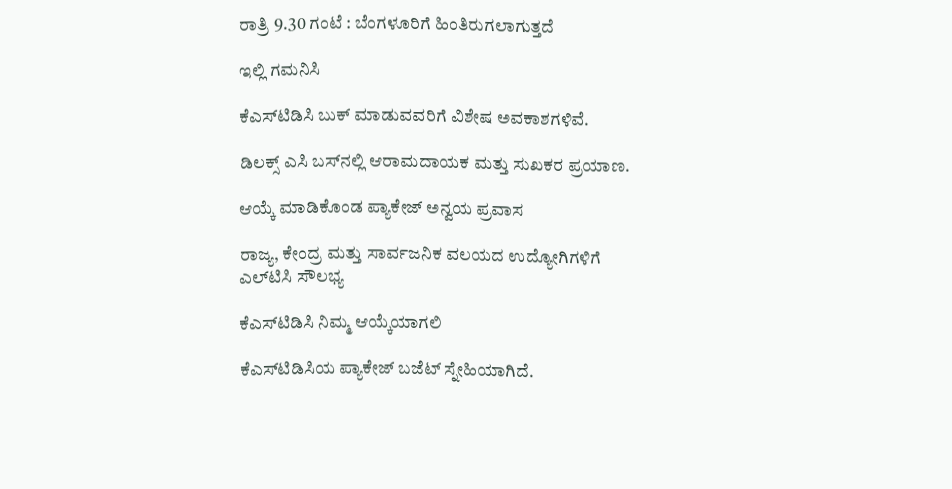ರಾತ್ರಿ 9.30 ಗಂಟೆ : ಬೆಂಗಳೂರಿಗೆ ಹಿಂತಿರುಗಲಾಗುತ್ತದೆ

ಇಲ್ಲಿ ಗಮನಿಸಿ

ಕೆಎಸ್‌ಟಿಡಿಸಿ ಬುಕ್ ಮಾಡುವವರಿಗೆ ವಿಶೇಷ ಅವಕಾಶಗಳಿವೆ.

ಡಿಲಕ್ಸ್ ಎಸಿ ಬಸ್‌ನಲ್ಲಿ ಆರಾಮದಾಯಕ ಮತ್ತು ಸುಖಕರ ಪ್ರಯಾಣ.

ಆಯ್ಕೆ ಮಾಡಿಕೊಂಡ ಪ್ಯಾಕೇಜ್ ಅನ್ವಯ ಪ್ರವಾಸ

ರಾಜ್ಯ, ಕೇಂದ್ರ ಮತ್ತು ಸಾರ್ವಜನಿಕ ವಲಯದ ಉದ್ಯೋಗಿಗಳಿಗೆ ಎಲ್‌ಟಿಸಿ ಸೌಲಭ್ಯ

ಕೆಎಸ್‌ಟಿಡಿಸಿ ನಿಮ್ಮ ಆಯ್ಕೆಯಾಗಲಿ

ಕೆಎಸ್‌ಟಿಡಿಸಿಯ ಪ್ಯಾಕೇಜ್ ಬಜೆಟ್ ಸ್ನೇಹಿಯಾಗಿದೆ.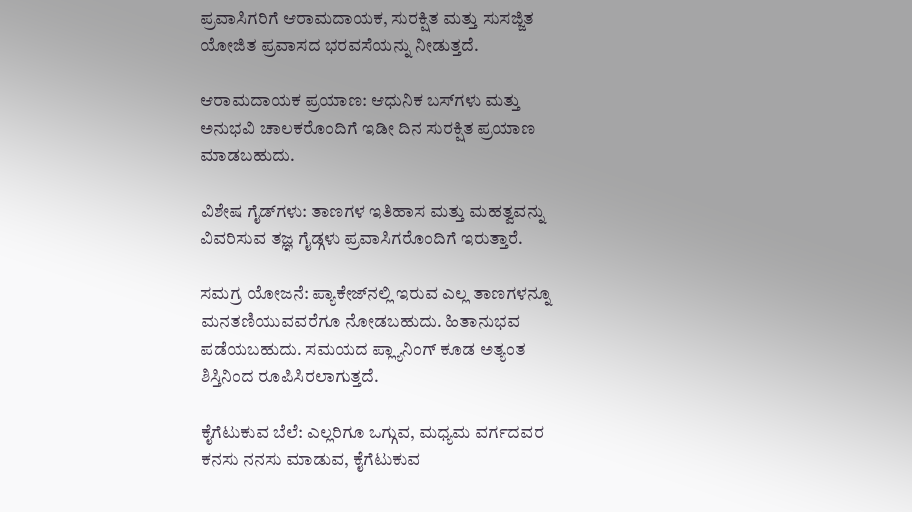ಪ್ರವಾಸಿಗರಿಗೆ ಆರಾಮದಾಯಕ, ಸುರಕ್ಷಿತ ಮತ್ತು ಸುಸಜ್ಜಿತ ಯೋಜಿತ ಪ್ರವಾಸದ ಭರವಸೆಯನ್ನು ನೀಡುತ್ತದೆ.

ಆರಾಮದಾಯಕ ಪ್ರಯಾಣ: ಆಧುನಿಕ ಬಸ್‌ಗಳು ಮತ್ತು ಅನುಭವಿ ಚಾಲಕರೊಂದಿಗೆ ಇಡೀ ದಿನ ಸುರಕ್ಷಿತ ಪ್ರಯಾಣ ಮಾಡಬಹುದು.

ವಿಶೇಷ ಗೈಡ್‌ಗಳು: ತಾಣಗಳ ಇತಿಹಾಸ ಮತ್ತು ಮಹತ್ವವನ್ನು ವಿವರಿಸುವ ತಜ್ಞ ಗೈಡ್ಗಳು ಪ್ರವಾಸಿಗರೊಂದಿಗೆ ಇರುತ್ತಾರೆ.

ಸಮಗ್ರ ಯೋಜನೆ: ಪ್ಯಾಕೇಜ್‌ನಲ್ಲಿ ಇರುವ ಎಲ್ಲ ತಾಣಗಳನ್ನೂ ಮನತಣಿಯುವವರೆಗೂ ನೋಡಬಹುದು. ಹಿತಾನುಭವ ಪಡೆಯಬಹುದು. ಸಮಯದ ಪ್ಲ್ಯಾನಿಂಗ್ ಕೂಡ ಅತ್ಯಂತ ಶಿಸ್ತಿನಿಂದ ರೂಪಿಸಿರಲಾಗುತ್ತದೆ.

ಕೈಗೆಟುಕುವ ಬೆಲೆ: ಎಲ್ಲರಿಗೂ ಒಗ್ಗುವ, ಮಧ್ಯಮ ವರ್ಗದವರ ಕನಸು ನನಸು ಮಾಡುವ, ಕೈಗೆಟುಕುವ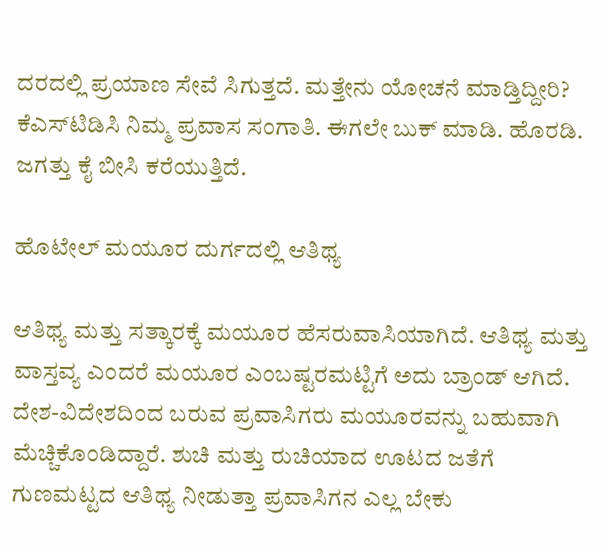ದರದಲ್ಲಿ ಪ್ರಯಾಣ ಸೇವೆ ಸಿಗುತ್ತದೆ. ಮತ್ತೇನು ಯೋಚನೆ ಮಾಡ್ತಿದ್ದೀರಿ? ಕೆಎಸ್‌ಟಿಡಿಸಿ ನಿಮ್ಮ ಪ್ರವಾಸ ಸಂಗಾತಿ. ಈಗಲೇ ಬುಕ್ ಮಾಡಿ. ಹೊರಡಿ. ಜಗತ್ತು ಕೈ ಬೀಸಿ ಕರೆಯುತ್ತಿದೆ.

ಹೊಟೇಲ್‌ ಮಯೂರ ದುರ್ಗದಲ್ಲಿ ಆತಿಥ್ಯ

ಆತಿಥ್ಯ ಮತ್ತು ಸತ್ಕಾರಕ್ಕೆ ಮಯೂರ ಹೆಸರುವಾಸಿಯಾಗಿದೆ. ಆತಿಥ್ಯ ಮತ್ತು ವಾಸ್ತವ್ಯ ಎಂದರೆ ಮಯೂರ ಎಂಬಷ್ಟರಮಟ್ಟಿಗೆ ಅದು ಬ್ರಾಂಡ್‌ ಆಗಿದೆ. ದೇಶ-ವಿದೇಶದಿಂದ ಬರುವ ಪ್ರವಾಸಿಗರು ಮಯೂರವನ್ನು ಬಹುವಾಗಿ ಮೆಚ್ಚಿಕೊಂಡಿದ್ದಾರೆ. ಶುಚಿ ಮತ್ತು ರುಚಿಯಾದ ಊಟದ ಜತೆಗೆ ಗುಣಮಟ್ಟದ ಆತಿಥ್ಯ ನೀಡುತ್ತಾ ಪ್ರವಾಸಿಗನ ಎಲ್ಲ ಬೇಕು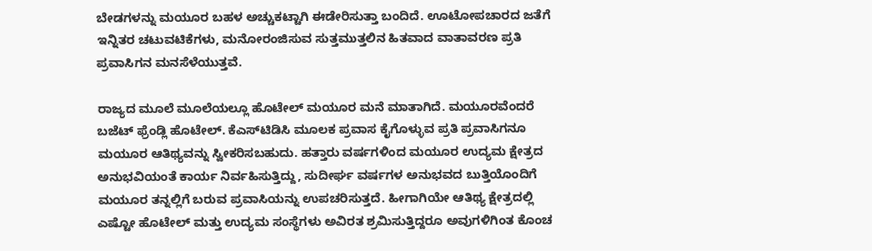ಬೇಡಗಳನ್ನು ಮಯೂರ ಬಹಳ ಅಚ್ಚುಕಟ್ಟಾಗಿ ಈಡೇರಿಸುತ್ತಾ ಬಂದಿದೆ. ಊಟೋಪಚಾರದ ಜತೆಗೆ ಇನ್ನಿತರ ಚಟುವಟಿಕೆಗಳು, ಮನೋರಂಜಿಸುವ ಸುತ್ತಮುತ್ತಲಿನ ಹಿತವಾದ ವಾತಾವರಣ ಪ್ರತಿ ಪ್ರವಾಸಿಗನ ಮನಸೆಳೆಯುತ್ತವೆ.

ರಾಜ್ಯದ ಮೂಲೆ ಮೂಲೆಯಲ್ಲೂ ಹೊಟೇಲ್‌ ಮಯೂರ ಮನೆ ಮಾತಾಗಿದೆ. ಮಯೂರವೆಂದರೆ ಬಜೆಟ್‌ ಫ್ರೆಂಡ್ಲಿ ಹೊಟೇಲ್‌. ಕೆಎಸ್‌ಟಿಡಿಸಿ ಮೂಲಕ ಪ್ರವಾಸ ಕೈಗೊಳ್ಳುವ ಪ್ರತಿ ಪ್ರವಾಸಿಗನೂ ಮಯೂರ ಆತಿಥ್ಯವನ್ನು ಸ್ವೀಕರಿಸಬಹುದು. ಹತ್ತಾರು ವರ್ಷಗಳಿಂದ ಮಯೂರ ಉದ್ಯಮ ಕ್ಷೇತ್ರದ ಅನುಭವಿಯಂತೆ ಕಾರ್ಯ ನಿರ್ವಹಿಸುತ್ತಿದ್ದು, ಸುದೀರ್ಘ ವರ್ಷಗಳ ಅನುಭವದ ಬುತ್ತಿಯೊಂದಿಗೆ ಮಯೂರ ತನ್ನಲ್ಲಿಗೆ ಬರುವ ಪ್ರವಾಸಿಯನ್ನು ಉಪಚರಿಸುತ್ತದೆ. ಹೀಗಾಗಿಯೇ ಆತಿಥ್ಯ ಕ್ಷೇತ್ರದಲ್ಲಿ ಎಷ್ಟೋ ಹೊಟೇಲ್‌ ಮತ್ತು ಉದ್ಯಮ ಸಂಸ್ಥೆಗಳು ಅವಿರತ ಶ್ರಮಿಸುತ್ತಿದ್ದರೂ ಅವುಗಳಿಗಿಂತ ಕೊಂಚ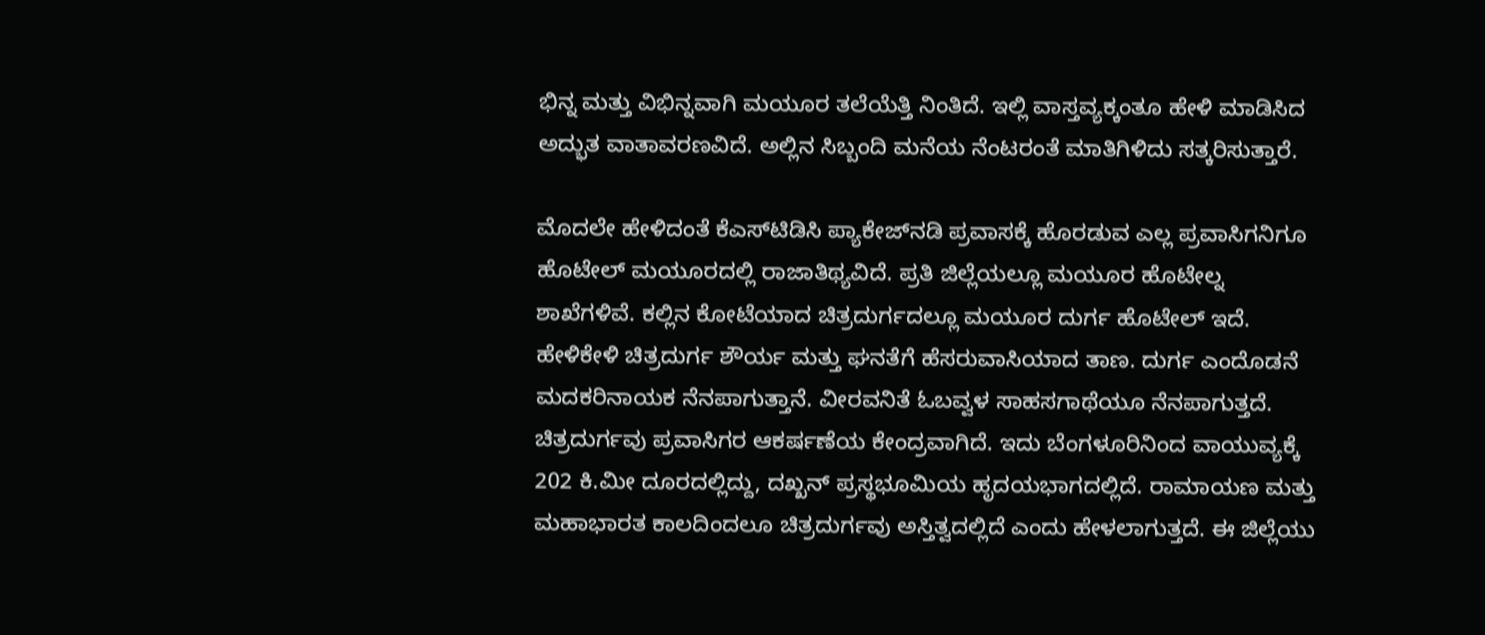ಭಿನ್ನ ಮತ್ತು ವಿಭಿನ್ನವಾಗಿ ಮಯೂರ ತಲೆಯೆತ್ತಿ ನಿಂತಿದೆ. ಇಲ್ಲಿ ವಾಸ್ತವ್ಯಕ್ಕಂತೂ ಹೇಳಿ ಮಾಡಿಸಿದ ಅದ್ಭುತ ವಾತಾವರಣವಿದೆ. ಅಲ್ಲಿನ ಸಿಬ್ಬಂದಿ ಮನೆಯ ನೆಂಟರಂತೆ ಮಾತಿಗಿಳಿದು ಸತ್ಕರಿಸುತ್ತಾರೆ.

ಮೊದಲೇ ಹೇಳಿದಂತೆ ಕೆಎಸ್‌ಟಿಡಿಸಿ ಪ್ಯಾಕೇಜ್‌ನಡಿ ಪ್ರವಾಸಕ್ಕೆ ಹೊರಡುವ ಎಲ್ಲ ಪ್ರವಾಸಿಗನಿಗೂ ಹೊಟೇಲ್ ಮಯೂರದಲ್ಲಿ ರಾಜಾತಿಥ್ಯವಿದೆ. ಪ್ರತಿ ಜಿಲ್ಲೆಯಲ್ಲೂ ಮಯೂರ ಹೊಟೇಲ್ನ ಶಾಖೆಗಳಿವೆ. ಕಲ್ಲಿನ ಕೋಟೆಯಾದ ಚಿತ್ರದುರ್ಗದಲ್ಲೂ ಮಯೂರ ದುರ್ಗ ಹೊಟೇಲ್‌ ಇದೆ. ಹೇಳಿಕೇಳಿ ಚಿತ್ರದುರ್ಗ ಶೌರ್ಯ ಮತ್ತು ಘನತೆಗೆ ಹೆಸರುವಾಸಿಯಾದ ತಾಣ. ದುರ್ಗ ಎಂದೊಡನೆ ಮದಕರಿನಾಯಕ ನೆನಪಾಗುತ್ತಾನೆ. ವೀರವನಿತೆ ಓಬವ್ವಳ ಸಾಹಸಗಾಥೆಯೂ ನೆನಪಾಗುತ್ತದೆ. ಚಿತ್ರದುರ್ಗವು ಪ್ರವಾಸಿಗರ ಆಕರ್ಷಣೆಯ ಕೇಂದ್ರವಾಗಿದೆ. ಇದು ಬೆಂಗಳೂರಿನಿಂದ ವಾಯುವ್ಯಕ್ಕೆ 202 ಕಿ.ಮೀ ದೂರದಲ್ಲಿದ್ದು, ದಖ್ಖನ್ ಪ್ರಸ್ಥಭೂಮಿಯ ಹೃದಯಭಾಗದಲ್ಲಿದೆ. ರಾಮಾಯಣ ಮತ್ತು ಮಹಾಭಾರತ ಕಾಲದಿಂದಲೂ ಚಿತ್ರದುರ್ಗವು ಅಸ್ತಿತ್ವದಲ್ಲಿದೆ ಎಂದು ಹೇಳಲಾಗುತ್ತದೆ. ಈ ಜಿಲ್ಲೆಯು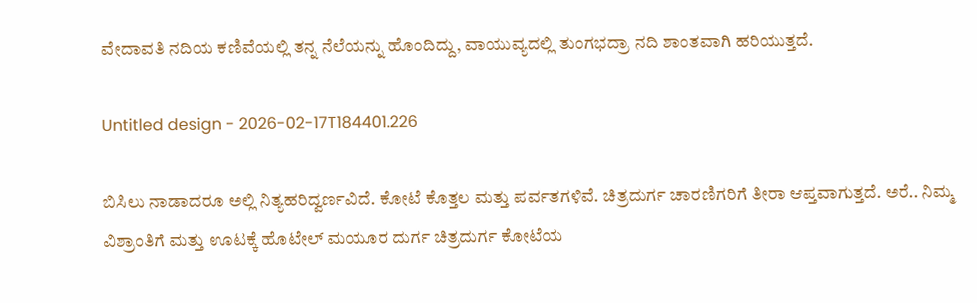ವೇದಾವತಿ ನದಿಯ ಕಣಿವೆಯಲ್ಲಿ ತನ್ನ ನೆಲೆಯನ್ನು ಹೊಂದಿದ್ದು, ವಾಯುವ್ಯದಲ್ಲಿ ತುಂಗಭದ್ರಾ ನದಿ ಶಾಂತವಾಗಿ ಹರಿಯುತ್ತದೆ.

Untitled design - 2026-02-17T184401.226

ಬಿಸಿಲು ನಾಡಾದರೂ ಅಲ್ಲಿ ನಿತ್ಯಹರಿದ್ವರ್ಣವಿದೆ. ಕೋಟೆ ಕೊತ್ತಲ ಮತ್ತು ಪರ್ವತಗಳಿವೆ. ಚಿತ್ರದುರ್ಗ ಚಾರಣಿಗರಿಗೆ ತೀರಾ ಆಪ್ತವಾಗುತ್ತದೆ. ಅರೆ.. ನಿಮ್ಮ ವಿಶ್ರಾಂತಿಗೆ ಮತ್ತು ಊಟಕ್ಕೆ ಹೊಟೇಲ್ ಮಯೂರ ದುರ್ಗ ಚಿತ್ರದುರ್ಗ ಕೋಟೆಯ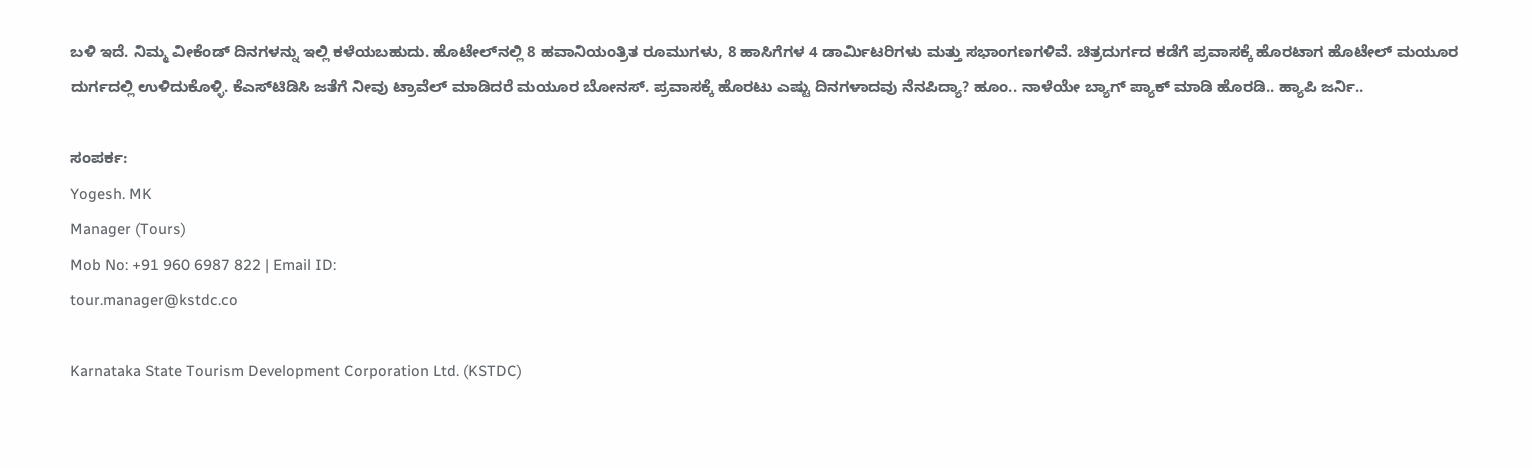ಬಳಿ ಇದೆ. ನಿಮ್ಮ ವೀಕೆಂಡ್‌ ದಿನಗಳನ್ನು ಇಲ್ಲಿ ಕಳೆಯಬಹುದು. ಹೊಟೇಲ್‌ನಲ್ಲಿ 8 ಹವಾನಿಯಂತ್ರಿತ ರೂಮುಗಳು, 8 ಹಾಸಿಗೆಗಳ 4 ಡಾರ್ಮಿಟರಿಗಳು ಮತ್ತು ಸಭಾಂಗಣಗಳಿವೆ. ಚಿತ್ರದುರ್ಗದ ಕಡೆಗೆ ಪ್ರವಾಸಕ್ಕೆ ಹೊರಟಾಗ ಹೊಟೇಲ್‌ ಮಯೂರ ದುರ್ಗದಲ್ಲಿ ಉಳಿದುಕೊಳ್ಳಿ. ಕೆಎಸ್‌ಟಿಡಿಸಿ ಜತೆಗೆ ನೀವು ಟ್ರಾವೆಲ್‌ ಮಾಡಿದರೆ ಮಯೂರ ಬೋನಸ್. ಪ್ರವಾಸಕ್ಕೆ ಹೊರಟು ಎಷ್ಟು ದಿನಗಳಾದವು ನೆನಪಿದ್ಯಾ? ಹೂಂ.. ನಾಳೆಯೇ ಬ್ಯಾಗ್‌ ಪ್ಯಾಕ್‌ ಮಾಡಿ ಹೊರಡಿ.. ಹ್ಯಾಪಿ ಜರ್ನಿ..

ಸಂಪರ್ಕ:
Yogesh. MK
Manager (Tours)
Mob No: +91 960 6987 822 | Email ID:
tour.manager@kstdc.co

Karnataka State Tourism Development Corporation Ltd. (KSTDC)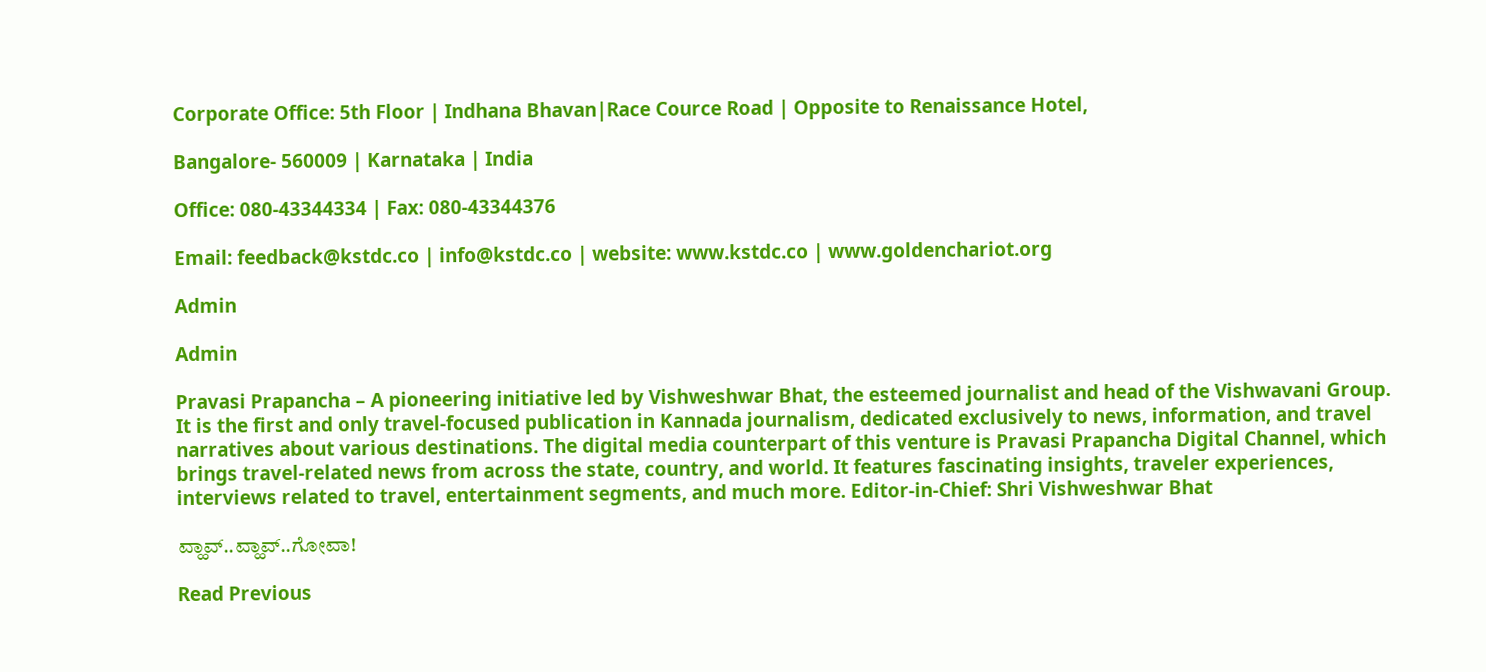Corporate Office: 5th Floor | Indhana Bhavan|Race Cource Road | Opposite to Renaissance Hotel,

Bangalore- 560009 | Karnataka | India

Office: 080-43344334 | Fax: 080-43344376

Email: feedback@kstdc.co | info@kstdc.co | website: www.kstdc.co | www.goldenchariot.org

Admin

Admin

Pravasi Prapancha – A pioneering initiative led by Vishweshwar Bhat, the esteemed journalist and head of the Vishwavani Group. It is the first and only travel-focused publication in Kannada journalism, dedicated exclusively to news, information, and travel narratives about various destinations. The digital media counterpart of this venture is Pravasi Prapancha Digital Channel, which brings travel-related news from across the state, country, and world. It features fascinating insights, traveler experiences, interviews related to travel, entertainment segments, and much more. Editor-in-Chief: Shri Vishweshwar Bhat

ವ್ಹಾವ್..ವ್ಹಾವ್..ಗೋವಾ!

Read Previous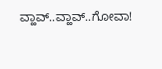ವ್ಹಾವ್..ವ್ಹಾವ್..ಗೋವಾ!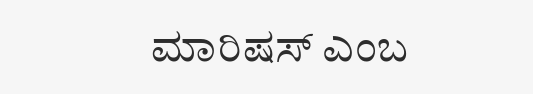ಮಾರಿಷಸ್‌ ಎಂಬ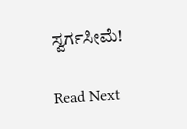ಸ್ವರ್ಗಸೀಮೆ!

Read Next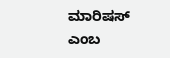ಮಾರಿಷಸ್‌ ಎಂಬ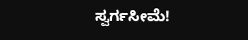ಸ್ವರ್ಗಸೀಮೆ!